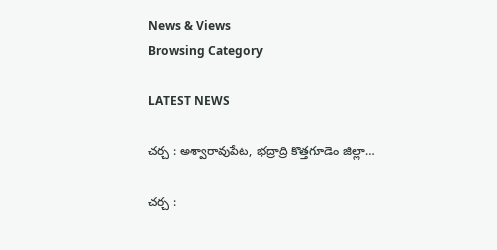News & Views
Browsing Category

LATEST NEWS

చర్చ : అశ్వారావుపేట, భద్రాద్రి కొత్తగూడెం జిల్లా…

చర్చ :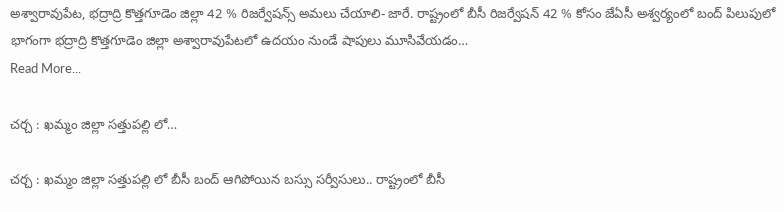అశ్వారావుపేట, భద్రాద్రి కొత్తగూడెం జిల్లా 42 % రిజర్వేషన్స్ అమలు చేయాలి- జారే. రాష్ట్రంలో బీసీ రిజర్వేషన్ 42 % కోసం జేఏసీ అశ్వర్యంలో బంద్ పిలుపులో భాగంగా భద్రాద్రి కొత్తగూడెం జిల్లా అశ్వారావుపేటలో ఉదయం నుండే షాపులు మూసివేయడం…
Read More...

చర్చ : ఖమ్మం జిల్లా సత్తుపల్లి లో…

చర్చ : ఖమ్మం జిల్లా సత్తుపల్లి లో బీసీ బంద్ ఆగిపోయిన బస్సు సర్వీసులు.. రాష్ట్రంలో బీసీ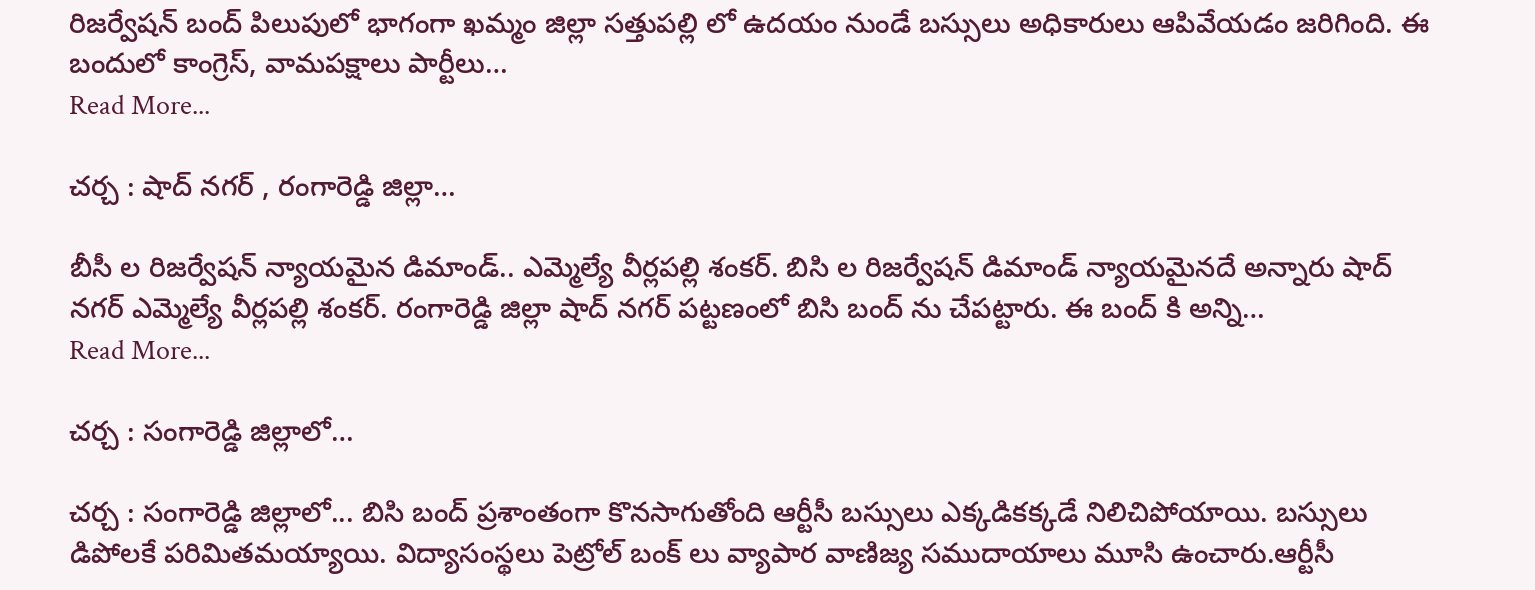రిజర్వేషన్ బంద్ పిలుపులో భాగంగా ఖమ్మం జిల్లా సత్తుపల్లి లో ఉదయం నుండే బస్సులు అధికారులు ఆపివేయడం జరిగింది. ఈ బందులో కాంగ్రెస్, వామపక్షాలు పార్టీలు…
Read More...

చర్చ : షాద్ నగర్ , రంగారెడ్డి జిల్లా…

బీసీ ల రిజర్వేషన్ న్యాయమైన డిమాండ్.. ఎమ్మెల్యే వీర్లపల్లి శంకర్. బిసి ల రిజర్వేషన్ డిమాండ్ న్యాయమైనదే అన్నారు షాద్ నగర్ ఎమ్మెల్యే వీర్లపల్లి శంకర్. రంగారెడ్డి జిల్లా షాద్ నగర్ పట్టణంలో బిసి బంద్ ను చేపట్టారు. ఈ బంద్ కి అన్ని…
Read More...

చర్చ : సంగారెడ్డి జిల్లాలో…

చర్చ : సంగారెడ్డి జిల్లాలో... బిసి బంద్ ప్రశాంతంగా కొనసాగుతోంది ఆర్టీసీ బస్సులు ఎక్కడికక్కడే నిలిచిపోయాయి. బస్సులు డిపోలకే పరిమితమయ్యాయి. విద్యాసంస్థలు పెట్రోల్ బంక్ లు వ్యాపార వాణిజ్య సముదాయాలు మూసి ఉంచారు.ఆర్టీసీ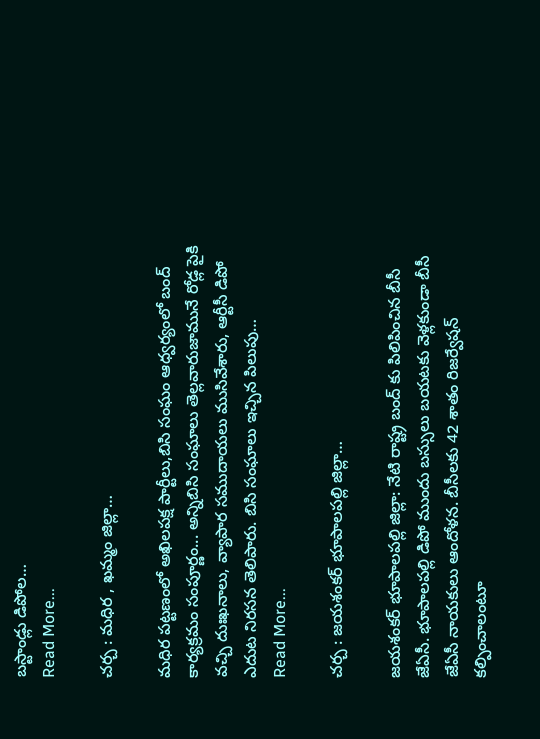బస్టాండ్లు డిపోల…
Read More...

చర్చ : మధిర , ఖమ్మం జిల్లా…

మధిర పట్టణంలో అఖిలపక్ష పార్టీలు,బిసి సంఘం ఆధ్వర్యంలో బంద్ కార్యక్రమం సంపూర్ణం... అన్నిబిసి సంఘాలు తెల్లవారుజామునే రోడ్ల పైకి వచ్చి దుఃఖనాలు, వ్యాపార సముదాయలు ముసివేశారు, ఆర్టీసీ డిపో ఎదుట నిరసన తెలిపారు. బిసి సంఘాలు ఇచ్చిన పిలుపు…
Read More...

చర్చ : జయశంకర్ భూపాలపల్లి జిల్లా…

జయశంకర్ భూపాలపల్లి జిల్లా: నేటి రాష్ట్ర బంద్ కు పిలిపించిన బీసీ జేఏసీ. భూపాలపల్లి డిపో ముందు బస్సులు బయటకు వెళ్లకుండా బీసీ జేఏసీ నాయకులు ఆందోళన. బీసీలకు 42 శాతం రిజర్వేషన్ కల్పించాలంటూ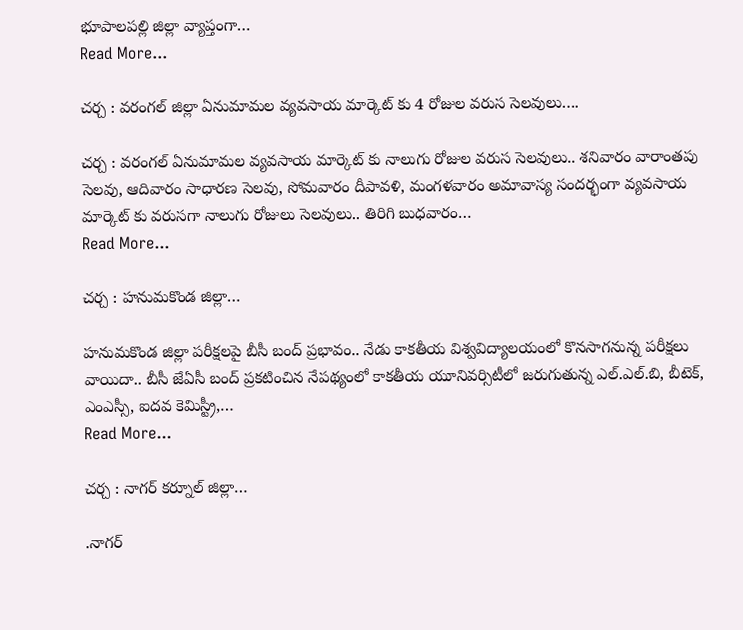భూపాలపల్లి జిల్లా వ్యాప్తంగా…
Read More...

చర్చ : వరంగల్ జిల్లా ఏనుమామల వ్యవసాయ మార్కెట్ కు 4 రోజుల వరుస సెలవులు….

చర్చ : వరంగల్ ఏనుమామల వ్యవసాయ మార్కెట్ కు నాలుగు రోజుల వరుస సెలవులు.. శనివారం వారాంతపు సెలవు, ఆదివారం సాధారణ సెలవు, సోమవారం దీపావళి, మంగళవారం అమావాస్య సందర్భంగా వ్యవసాయ మార్కెట్ కు వరుసగా నాలుగు రోజులు సెలవులు.. తిరిగి బుధవారం…
Read More...

చర్చ : హనుమకొండ జిల్లా…

హనుమకొండ జిల్లా పరీక్షలపై బీసీ బంద్ ప్రభావం.. నేడు కాకతీయ విశ్వవిద్యాలయంలో కొనసాగనున్న పరీక్షలు వాయిదా.. బీసీ జేఏసీ బంద్ ప్రకటించిన నేపథ్యంలో కాకతీయ యూనివర్సిటీలో జరుగుతున్న ఎల్.ఎల్.బి, బీటెక్, ఎంఎస్సీ, ఐదవ కెమిస్ట్రీ,…
Read More...

చర్చ : నాగర్ కర్నూల్ జిల్లా…

.నాగర్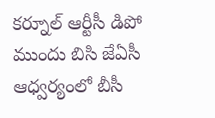కర్నూల్ ఆర్టీసీ డిపో ముందు బిసి జేఏసీ ఆధ్వర్యంలో బీసీ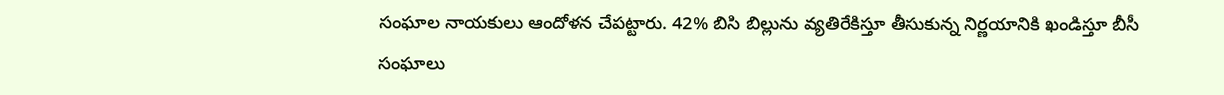సంఘాల నాయకులు ఆందోళన చేపట్టారు. 42% బిసి బిల్లును వ్యతిరేకిస్తూ తీసుకున్న నిర్ణయానికి ఖండిస్తూ బీసీ సంఘాలు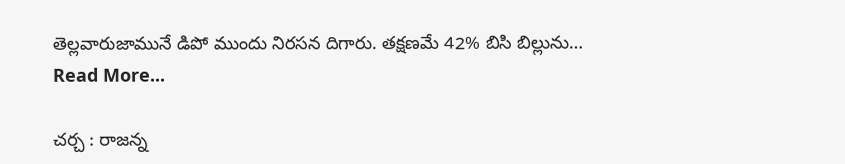తెల్లవారుజామునే డిపో ముందు నిరసన దిగారు. తక్షణమే 42% బిసి బిల్లును…
Read More...

చర్చ : రాజన్న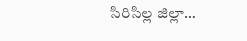సిరిసిల్ల జిల్లా…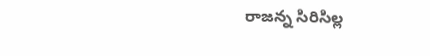రాజన్న సిరిసిల్ల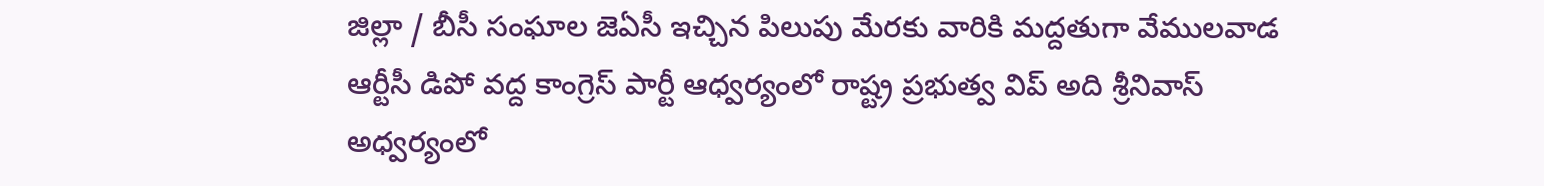జిల్లా / బీసీ సంఘాల జెఏసీ ఇచ్చిన పిలుపు మేరకు వారికి మద్దతుగా వేములవాడ ఆర్టీసీ డిపో వద్ద కాంగ్రెస్ పార్టీ ఆధ్వర్యంలో రాష్ట్ర ప్రభుత్వ విప్ అది శ్రీనివాస్ అధ్వర్యంలో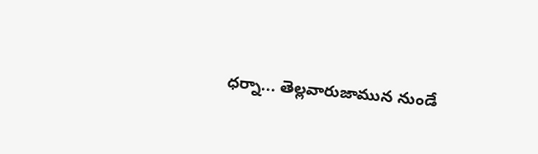ధర్నా... తెల్లవారుజామున నుండే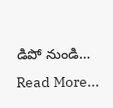డిపో నుండి…
Read More...